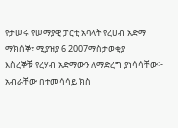የታሠሩ የሠማያዊ ፓርቲ አባላት የረሀብ አድማ
ማክሰኞ፣ ሚያዝያ 6 2007ማስታወቂያ
እስረኞቹ የረሃብ አድማውን ለማድረግ ያነሳሳቸው፦ አብራቸው በተመሳሳይ ክስ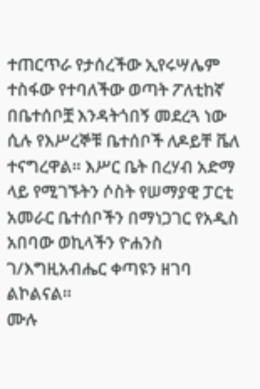ተጠርጥራ የታሰረችው ኢየሩሣሌም ተስፋው የተባለችው ወጣት ፖለቲከኛ በቤተሰቦቿ እንዳትጎበኝ መደረጓ ነው ሲሉ የእሥረኞቹ ቤተሰቦች ለዶይቸ ቬለ ተናግረዋል። እሥር ቤት በረሃብ አድማ ላይ የሚገኙትን ሶስት የሠማያዊ ፓርቲ አመራር ቤተሰቦችን በማነጋገር የአዲስ አበባው ወኪላችን ዮሐንስ ገ/እግዚአብሔር ቀጣዩን ዘገባ ልኮልናል።
ሙሉ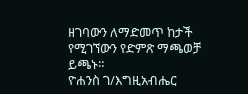ዘገባውን ለማድመጥ ከታች የሚገኘውን የድምጽ ማጫወቻ ይጫኑ።
ዮሐንስ ገ/እግዚአብሔር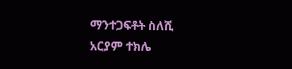ማንተጋፍቶት ስለሺ
አርያም ተክሌ